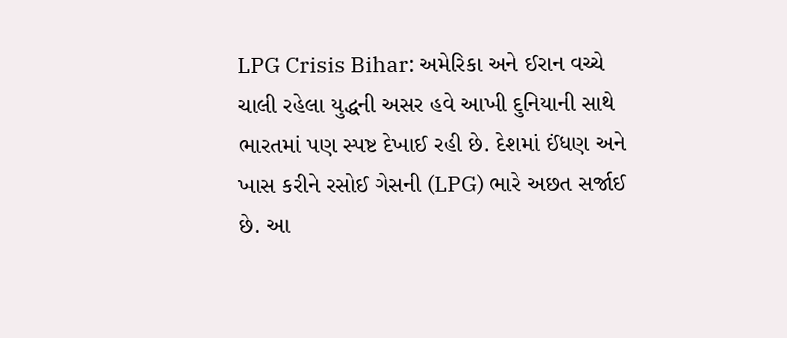LPG Crisis Bihar: અમેરિકા અને ઈરાન વચ્ચે ચાલી રહેલા યુદ્ધની અસર હવે આખી દુનિયાની સાથે ભારતમાં પણ સ્પષ્ટ દેખાઈ રહી છે. દેશમાં ઈંધણ અને ખાસ કરીને રસોઈ ગેસની (LPG) ભારે અછત સર્જાઈ છે. આ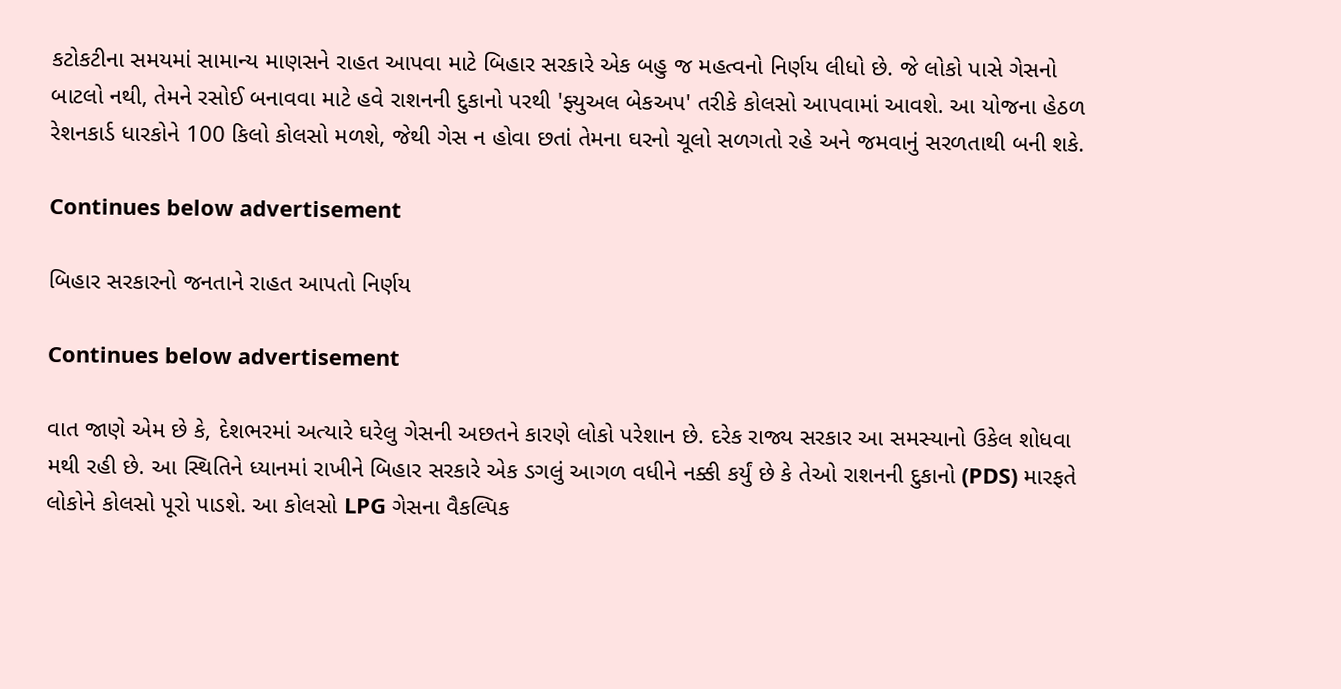કટોકટીના સમયમાં સામાન્ય માણસને રાહત આપવા માટે બિહાર સરકારે એક બહુ જ મહત્વનો નિર્ણય લીધો છે. જે લોકો પાસે ગેસનો બાટલો નથી, તેમને રસોઈ બનાવવા માટે હવે રાશનની દુકાનો પરથી 'ફ્યુઅલ બેકઅપ' તરીકે કોલસો આપવામાં આવશે. આ યોજના હેઠળ રેશનકાર્ડ ધારકોને 100 કિલો કોલસો મળશે, જેથી ગેસ ન હોવા છતાં તેમના ઘરનો ચૂલો સળગતો રહે અને જમવાનું સરળતાથી બની શકે.

Continues below advertisement

બિહાર સરકારનો જનતાને રાહત આપતો નિર્ણય

Continues below advertisement

વાત જાણે એમ છે કે, દેશભરમાં અત્યારે ઘરેલુ ગેસની અછતને કારણે લોકો પરેશાન છે. દરેક રાજ્ય સરકાર આ સમસ્યાનો ઉકેલ શોધવા મથી રહી છે. આ સ્થિતિને ધ્યાનમાં રાખીને બિહાર સરકારે એક ડગલું આગળ વધીને નક્કી કર્યું છે કે તેઓ રાશનની દુકાનો (PDS) મારફતે લોકોને કોલસો પૂરો પાડશે. આ કોલસો LPG ગેસના વૈકલ્પિક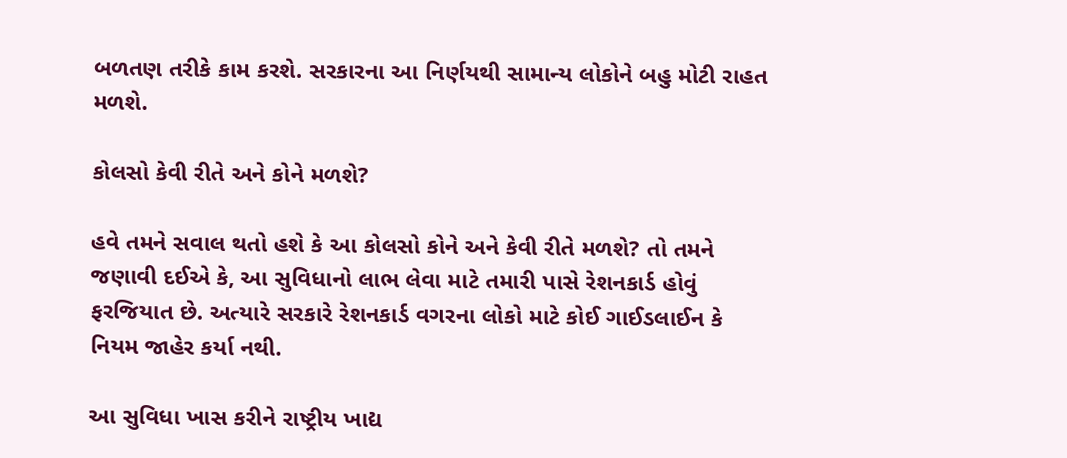બળતણ તરીકે કામ કરશે. સરકારના આ નિર્ણયથી સામાન્ય લોકોને બહુ મોટી રાહત મળશે.

કોલસો કેવી રીતે અને કોને મળશે?

હવે તમને સવાલ થતો હશે કે આ કોલસો કોને અને કેવી રીતે મળશે? તો તમને જણાવી દઈએ કે, આ સુવિધાનો લાભ લેવા માટે તમારી પાસે રેશનકાર્ડ હોવું ફરજિયાત છે. અત્યારે સરકારે રેશનકાર્ડ વગરના લોકો માટે કોઈ ગાઈડલાઈન કે નિયમ જાહેર કર્યા નથી.

આ સુવિધા ખાસ કરીને રાષ્ટ્રીય ખાદ્ય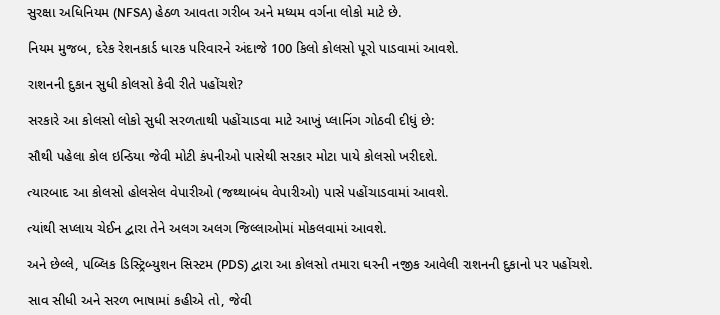સુરક્ષા અધિનિયમ (NFSA) હેઠળ આવતા ગરીબ અને મધ્યમ વર્ગના લોકો માટે છે.

નિયમ મુજબ, દરેક રેશનકાર્ડ ધારક પરિવારને અંદાજે 100 કિલો કોલસો પૂરો પાડવામાં આવશે.

રાશનની દુકાન સુધી કોલસો કેવી રીતે પહોંચશે?

સરકારે આ કોલસો લોકો સુધી સરળતાથી પહોંચાડવા માટે આખું પ્લાનિંગ ગોઠવી દીધું છે:

સૌથી પહેલા કોલ ઇન્ડિયા જેવી મોટી કંપનીઓ પાસેથી સરકાર મોટા પાયે કોલસો ખરીદશે.

ત્યારબાદ આ કોલસો હોલસેલ વેપારીઓ (જથ્થાબંધ વેપારીઓ) પાસે પહોંચાડવામાં આવશે.

ત્યાંથી સપ્લાય ચેઈન દ્વારા તેને અલગ અલગ જિલ્લાઓમાં મોકલવામાં આવશે.

અને છેલ્લે, પબ્લિક ડિસ્ટ્રિબ્યુશન સિસ્ટમ (PDS) દ્વારા આ કોલસો તમારા ઘરની નજીક આવેલી રાશનની દુકાનો પર પહોંચશે.

સાવ સીધી અને સરળ ભાષામાં કહીએ તો, જેવી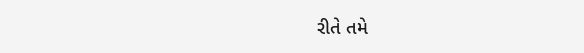રીતે તમે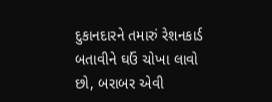દુકાનદારને તમારું રેશનકાર્ડ બતાવીને ઘઉં ચોખા લાવો છો, બરાબર એવી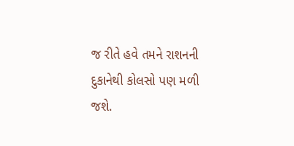જ રીતે હવે તમને રાશનની દુકાનેથી કોલસો પણ મળી જશે.